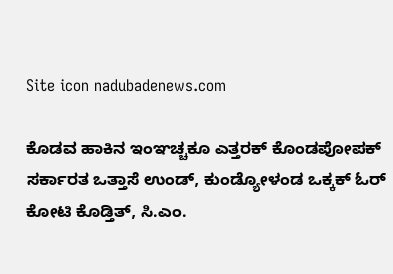Site icon nadubadenews.com

ಕೊಡವ ಹಾಕಿನ ಇಂಞಚ್ಚಕೂ ಎತ್ತರಕ್‌ ಕೊಂಡಪೋಪಕ್‌ ಸರ್ಕಾರತ ಒತ್ತಾಸೆ ಉಂಡ್‌, ಕುಂಡ್ಯೋಳಂಡ ಒಕ್ಕಕ್‌ ಓರ್‌ ಕೋಟಿ ಕೊಡ್ತಿತ್‌, ಸಿ.ಎಂ.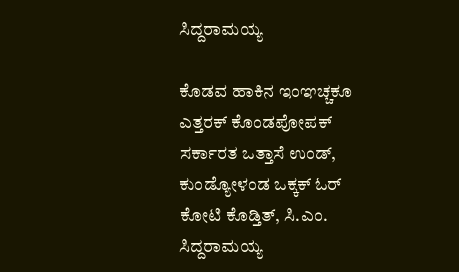ಸಿದ್ದರಾಮಯ್ಯ

ಕೊಡವ ಹಾಕಿನ ಇಂಞಚ್ಚಕೂ ಎತ್ತರಕ್‌ ಕೊಂಡಪೋಪಕ್‌ ಸರ್ಕಾರತ ಒತ್ತಾಸೆ ಉಂಡ್‌, ಕುಂಡ್ಯೋಳಂಡ ಒಕ್ಕಕ್‌ ಓರ್‌ ಕೋಟಿ ಕೊಡ್ತಿತ್‌, ಸಿ.ಎಂ. ಸಿದ್ದರಾಮಯ್ಯ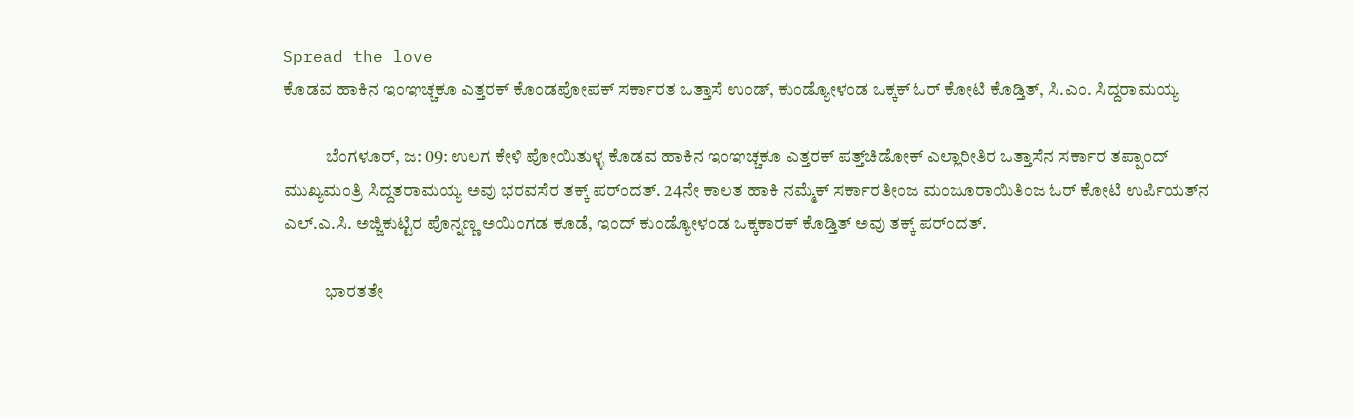Spread the love
ಕೊಡವ ಹಾಕಿನ ಇಂಞಚ್ಚಕೂ ಎತ್ತರಕ್‌ ಕೊಂಡಪೋಪಕ್‌ ಸರ್ಕಾರತ ಒತ್ತಾಸೆ ಉಂಡ್‌, ಕುಂಡ್ಯೋಳಂಡ ಒಕ್ಕಕ್‌ ಓರ್‌ ಕೋಟಿ ಕೊಡ್ತಿತ್‌, ಸಿ.ಎಂ. ಸಿದ್ದರಾಮಯ್ಯ

            ಬೆಂಗಳೂರ್‌, ಜ: 09: ಉಲಗ ಕೇಳಿ ಪೋಯಿತುಳ್ಳ ಕೊಡವ ಹಾಕಿನ ಇಂಞಚ್ಚಕೂ ಎತ್ತರಕ್‌ ಪತ್ತ್‌ಚಿಡೋಕ್‌ ಎಲ್ಲಾರೀತಿರ ಒತ್ತಾಸೆನ ಸರ್ಕಾರ ತಪ್ಪಾಂದ್‌ ಮುಖ್ಯಮಂತ್ರಿ ಸಿದ್ದತರಾಮಯ್ಯ ಅವು ಭರವಸೆರ ತಕ್ಕ್‌ ಪರ್ಂದತ್. 24ನೇ ಕಾಲತ ಹಾಕಿ ನಮ್ಮೆಕ್‌ ಸರ್ಕಾರತೀಂಜ ಮಂಜೂರಾಯಿತಿಂಜ ಓರ್‌ ಕೋಟಿ ಉರ್ಪಿಯತ್‌ನ ಎಲ್‌.ಎ.ಸಿ. ಅಜ್ಜಿಕುಟ್ಟಿರ ಪೊನ್ನಣ್ಣ ಅಯಿಂಗಡ ಕೂಡೆ, ಇಂದ್‌ ಕುಂಡ್ಯೋಳಂಡ ಒಕ್ಕಕಾರಕ್‌ ಕೊಡ್ತಿತ್‌ ಅವು ತಕ್ಕ್‌ ಪರ್ಂದತ್.

            ಭಾರತತೇ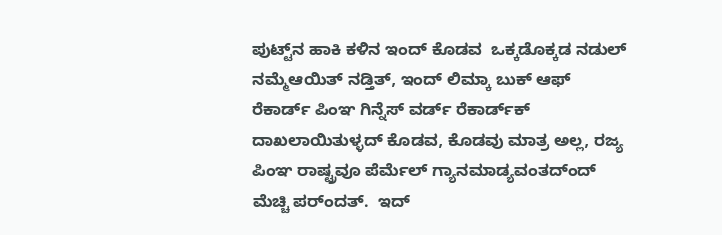ಪುಟ್ಟ್‌ನ ಹಾಕಿ ಕಳಿನ ಇಂದ್‌ ಕೊಡವ  ಒಕ್ಕಡೊಕ್ಕಡ ನಡುಲ್‌ ನಮ್ಮೆಆಯಿತ್‌ ನಡ್ತಿತ್‌, ಇಂದ್‌ ಲಿಮ್ಕಾ ಬುಕ್‌ ಆಫ್‌ ರೆಕಾರ್ಡ್‌ ಪಿಂಞ ಗಿನ್ನೆಸ್‌ ವರ್ಡ್‌ ರೆಕಾರ್ಡ್‌ಕ್‌ ದಾಖಲಾಯಿತುಳ್ಳದ್‌ ಕೊಡವ, ಕೊಡವು ಮಾತ್ರ ಅಲ್ಲ, ರಜ್ಯ ಪಿಂಞ ರಾಷ್ಟ್ರವೂ ಪೆರ್ಮೆಲ್‌ ಗ್ಯಾನಮಾಡ್ಯವಂತದ್ಂದ್‌ ಮೆಚ್ಚಿ ಪರ್ಂದತ್.  ಇದ್‌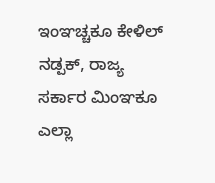ಇಂಞಚ್ಚಕೂ ಕೇಳಿಲ್‌ ನಡ್ಪಕ್‌, ರಾಜ್ಯ ಸರ್ಕಾರ ಮಿಂಞಕೂ ಎಲ್ಲಾ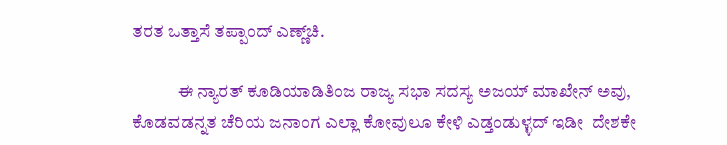ತರತ ಒತ್ತಾಸೆ ತಪ್ಪಾಂದ್‌ ಎಣ್ಣ್‌ಚಿ.

             ಈ ನ್ಯಾರತ್‌ ಕೂಡಿಯಾಡಿತಿಂಜ ರಾಜ್ಯ ಸಭಾ ಸದಸ್ಯ ಅಜಯ್‌ ಮಾಖೇನ್‌ ಅವು, ಕೊಡವಡನ್ನತ ಚೆರಿಯ ಜನಾಂಗ ಎಲ್ಲಾ ಕೋವುಲೂ ಕೇಳಿ ಎಡ್ತಂಡುಳ್ಳದ್‌ ಇಡೀ  ದೇಶಕೇ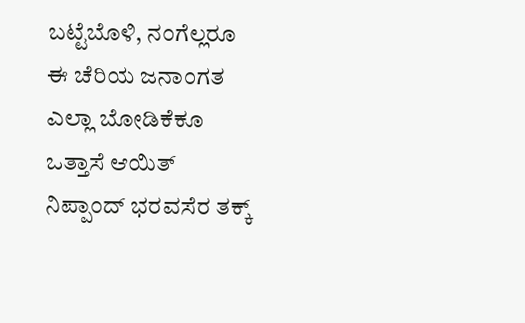ಬಟ್ಟೆಬೊಳಿ, ನಂಗೆಲ್ಲರೂ ಈ ಚೆರಿಯ ಜನಾಂಗತ ಎಲ್ಲಾ ಬೋಡಿಕೆಕೂ ಒತ್ತಾಸೆ ಆಯಿತ್‌ ನಿಪ್ಪಾಂದ್‌ ಭರವಸೆರ ತಕ್ಕ್‌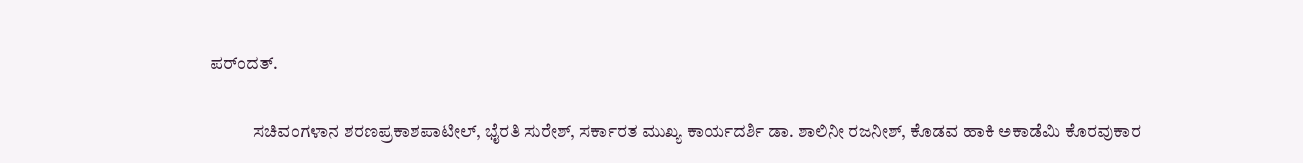ಪರ್ಂದತ್.

            ಸಚಿವಂಗಳಾನ ಶರಣಪ್ರಕಾಶಪಾಟೀಲ್‌, ಭೈರತಿ ಸುರೇಶ್‌, ಸರ್ಕಾರತ ಮುಖ್ಯ ಕಾರ್ಯದರ್ಶಿ ಡಾ. ಶಾಲಿನೀ ರಜನೀಶ್‌, ಕೊಡವ ಹಾಕಿ ಅಕಾಡೆಮಿ ಕೊರವುಕಾರ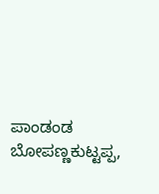ಪಾಂಡಂಡ ಬೋಪಣ್ಣಕುಟ್ಟಪ್ಪ,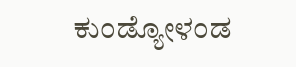ಕುಂಡ್ಯೋಳಂಡ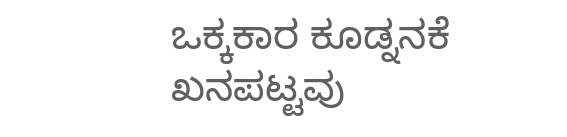ಒಕ್ಕಕಾರ ಕೂಡ್ನನಕೆ ಖನಪಟ್ಟವು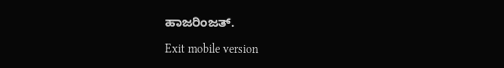ಹಾಜರಿಂಜತ್.

Exit mobile version